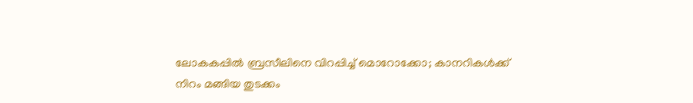ലോകകപ്പിൽ ബ്രസീലിനെ വിറപ്പിച്ച് മൊറോക്കോ; കാനറികൾക്ക് നിറം മങ്ങിയ തുടക്കം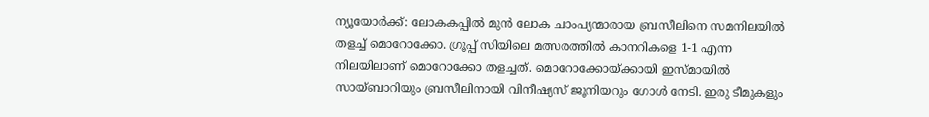ന്യൂയോർക്ക്: ലോകകപ്പിൽ മുൻ ലോക ചാംപ്യന്മാരായ ബ്രസീലിനെ സമനിലയിൽ തളച്ച് മൊറോക്കോ. ഗ്രൂപ്പ് സിയിലെ മത്സരത്തിൽ കാനറികളെ 1-1 എന്ന നിലയിലാണ് മൊറോക്കോ തളച്ചത്. മൊറോക്കോയ്ക്കായി ഇസ്മായിൽ സായ്ബാറിയും ബ്രസീലിനായി വിനീഷ്യസ് ജൂനിയറും ഗോൾ നേടി. ഇരു ടീമുകളും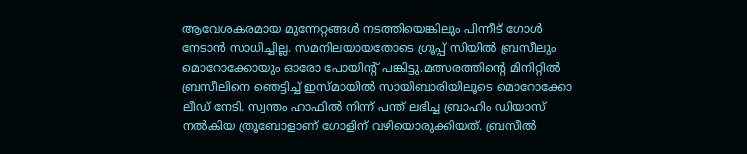ആവേശകരമായ മുന്നേറ്റങ്ങൾ നടത്തിയെങ്കിലും പിന്നീട് ഗോൾ നേടാൻ സാധിച്ചില്ല. സമനിലയായതോടെ ഗ്രൂപ്പ് സിയിൽ ബ്രസീലും മൊറോക്കോയും ഓരോ പോയിന്റ് പങ്കിട്ടു.മത്സരത്തിന്റെ മിനിറ്റിൽ ബ്രസീലിനെ ഞെട്ടിച്ച് ഇസ്മായിൽ സായിബാരിയിലൂടെ മൊറോക്കോ ലീഡ് നേടി. സ്വന്തം ഹാഫിൽ നിന്ന് പന്ത് ലഭിച്ച ബ്രാഹിം ഡിയാസ് നൽകിയ ത്രൂബോളാണ് ഗോളിന് വഴിയൊരുക്കിയത്. ബ്രസീൽ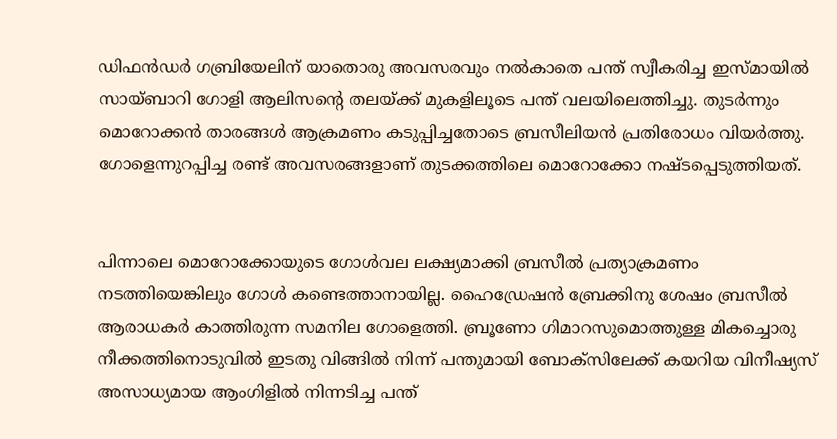ഡിഫൻഡർ ഗബ്രിയേലിന് യാതൊരു അവസരവും നൽകാതെ പന്ത് സ്വീകരിച്ച ഇസ്മായിൽ സായ്ബാറി ഗോളി ആലിസന്റെ തലയ്ക്ക് മുകളിലൂടെ പന്ത് വലയിലെത്തിച്ചു. തുടർന്നും മൊറോക്കൻ താരങ്ങൾ ആക്രമണം കടുപ്പിച്ചതോടെ ബ്രസീലിയൻ പ്രതിരോധം വിയർത്തു. ഗോളെന്നുറപ്പിച്ച രണ്ട് അവസരങ്ങളാണ് തുടക്കത്തിലെ മൊറോക്കോ നഷ്ടപ്പെടുത്തിയത്.


പിന്നാലെ മൊറോക്കോയുടെ ഗോൾവല ലക്ഷ്യമാക്കി ബ്രസീൽ പ്രത്യാക്രമണം നടത്തിയെങ്കിലും ഗോൾ കണ്ടെത്താനായില്ല. ഹൈഡ്രേഷൻ ബ്രേക്കിനു ശേഷം ബ്രസീൽ ആരാധകർ കാത്തിരുന്ന സമനില ഗോളെത്തി. ബ്രൂണോ ഗിമാറസുമൊത്തുള്ള മികച്ചൊരു നീക്കത്തിനൊടുവിൽ ഇടതു വിങ്ങിൽ നിന്ന് പന്തുമായി ബോക്‌സിലേക്ക് കയറിയ വിനീഷ്യസ് അസാധ്യമായ ആംഗിളിൽ നിന്നടിച്ച പന്ത്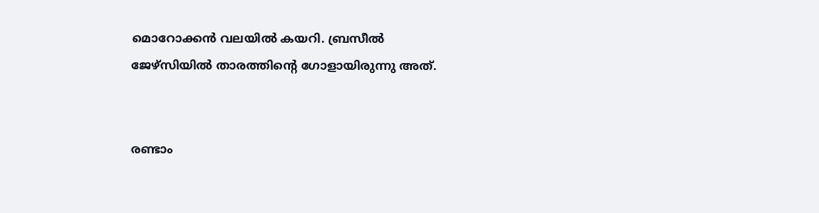മൊറോക്കൻ വലയിൽ കയറി. ബ്രസീൽ ജേഴ്‌സിയിൽ താരത്തിന്റെ ഗോളായിരുന്നു അത്.


രണ്ടാം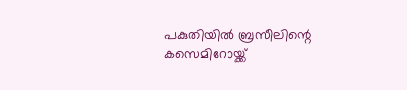പകുതിയിൽ ബ്രസീലിന്റെ കസെമിറോയ്ക്ക്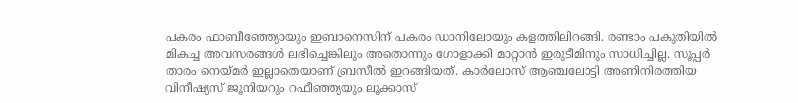പകരം ഫാബീഞ്ഞ്യോയും ഇബാനെസിന് പകരം ഡാനിലോയും കളത്തിലിറങ്ങി. രണ്ടാം പകുതിയിൽ മികച്ച അവസരങ്ങൾ ലഭിച്ചെങ്കിലും അതൊന്നും ഗോളാക്കി മാറ്റാൻ ഇരുടീമിനും സാധിച്ചില്ല. സൂപ്പർ താരം നെയ്‌മർ ഇല്ലാതെയാണ് ബ്രസീൽ ഇറങ്ങിയത്. കാർലോസ് ആഞ്ചലോട്ടി അണിനിരത്തിയ വിനീഷ്യസ് ജൂനിയറും റഫീഞ്ഞ്യയും ലൂക്കാസ്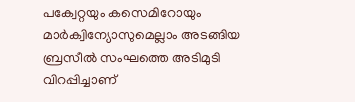പക്വേറ്റയും കസെമിറോയും മാർക്വിന്യോസുമെല്ലാം അടങ്ങിയ ബ്രസീൽ സംഘത്തെ അടിമുടി വിറപ്പിച്ചാണ്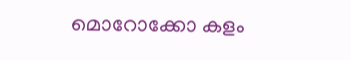മൊറോക്കോ കളം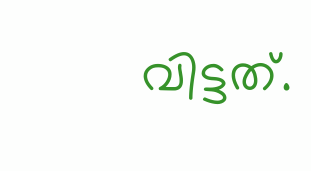വിട്ടത്.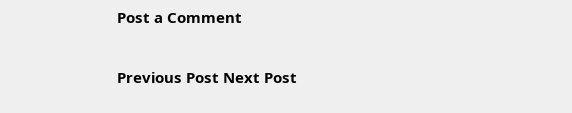Post a Comment

Previous Post Next Post